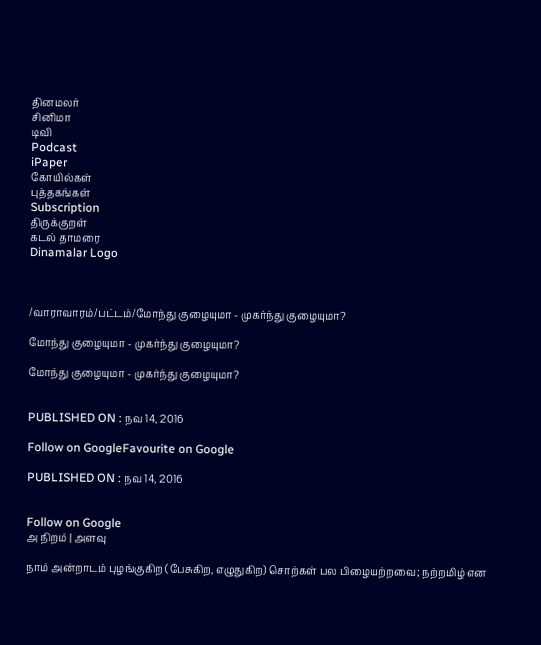தினமலர்
சினிமா
டிவி
Podcast
iPaper
கோயில்கள்
புத்தகங்கள்
Subscription
திருக்குறள்
கடல் தாமரை
Dinamalar Logo



/வாராவாரம்/பட்டம்/மோந்து குழையுமா - முகர்ந்து குழையுமா?

மோந்து குழையுமா - முகர்ந்து குழையுமா?

மோந்து குழையுமா - முகர்ந்து குழையுமா?


PUBLISHED ON : நவ 14, 2016

Follow on GoogleFavourite on Google

PUBLISHED ON : நவ 14, 2016


Follow on Google
அ நிறம் | அளவு

நாம் அன்றாடம் புழங்குகிற (பேசுகிற, எழுதுகிற) சொற்கள் பல பிழையற்றவை; நற்றமிழ் என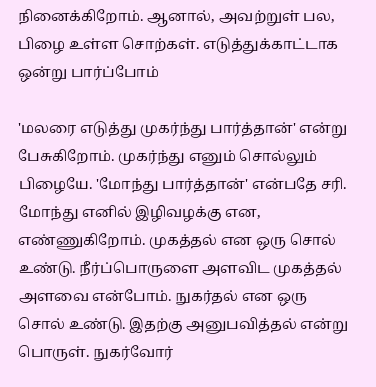நினைக்கிறோம். ஆனால், அவற்றுள் பல, பிழை உள்ள சொற்கள். எடுத்துக்காட்டாக ஒன்று பார்ப்போம்

'மலரை எடுத்து முகர்ந்து பார்த்தான்' என்று பேசுகிறோம். முகர்ந்து எனும் சொல்லும் பிழையே. 'மோந்து பார்த்தான்' என்பதே சரி. மோந்து எனில் இழிவழக்கு என, எண்ணுகிறோம். முகத்தல் என ஒரு சொல் உண்டு. நீர்ப்பொருளை அளவிட முகத்தல் அளவை என்போம். நுகர்தல் என ஒரு சொல் உண்டு. இதற்கு அனுபவித்தல் என்று பொருள். நுகர்வோர்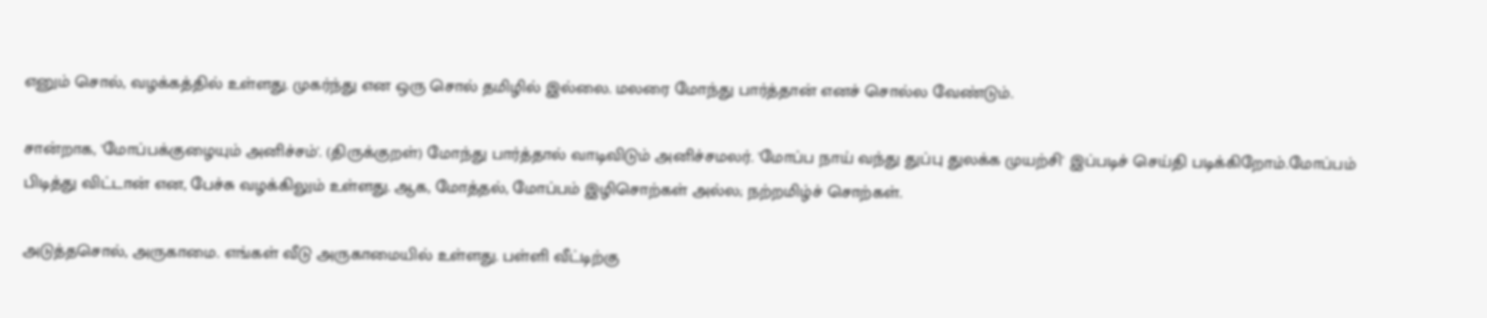எனும் சொல், வழக்கத்தில் உள்ளது. முகர்ந்து என ஒரு சொல் தமிழில் இல்லை. மலரை மோந்து பார்த்தான் எனச் சொல்ல வேண்டும்.

சான்றாக, 'மோப்பக்குழையும் அனிச்சம்'. (திருக்குறள்) மோந்து பார்த்தால் வாடிவிடும் அனிச்சமலர். 'மோப்ப நாய் வந்து துப்பு துலக்க முயற்சி' இப்படிச் செய்தி படிக்கிறோம்.மோப்பம் பிடித்து விட்டான் என, பேச்சு வழக்கிலும் உள்ளது. ஆக, மோத்தல், மோப்பம் இழிசொற்கள் அல்ல; நற்றமிழ்ச் சொற்கள்.

அடுத்தசொல், அருகாமை. எங்கள் வீடு அருகாமையில் உள்ளது. பள்ளி வீட்டிற்கு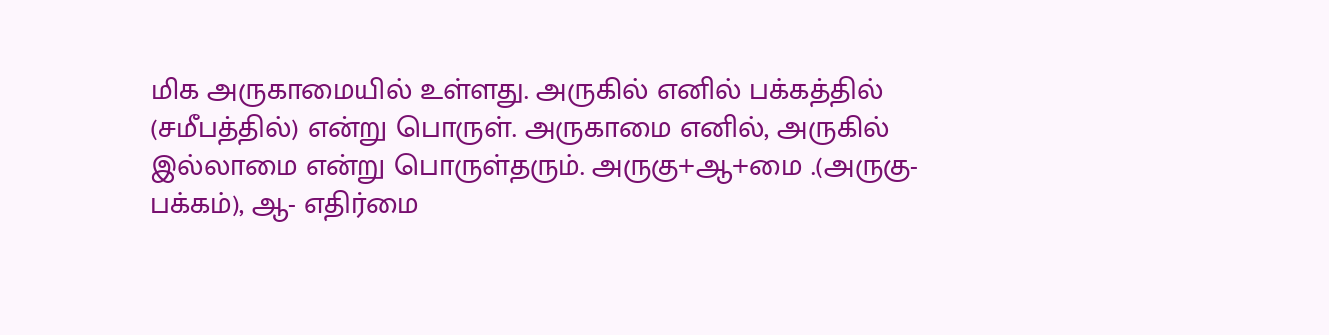மிக அருகாமையில் உள்ளது. அருகில் எனில் பக்கத்தில் (சமீபத்தில்) என்று பொருள். அருகாமை எனில், அருகில் இல்லாமை என்று பொருள்தரும். அருகு+ஆ+மை .(அருகு-பக்கம்), ஆ- எதிர்மை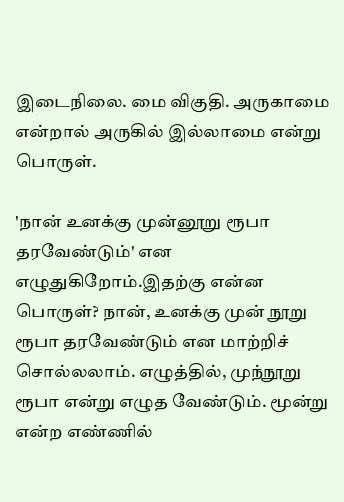இடைநிலை. மை விகுதி. அருகாமை என்றால் அருகில் இல்லாமை என்று பொருள்.

'நான் உனக்கு முன்னூறு ரூபா தரவேண்டும்' என எழுதுகிறோம்.இதற்கு என்ன பொருள்? நான், உனக்கு முன் நூறு ரூபா தரவேண்டும் என மாற்றிச் சொல்லலாம். எழுத்தில், முந்நூறு ரூபா என்று எழுத வேண்டும். மூன்று என்ற எண்ணில்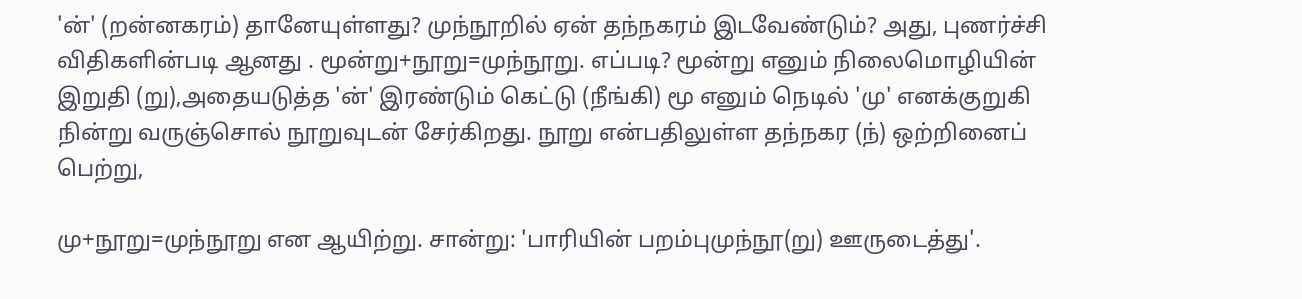'ன்' (றன்னகரம்) தானேயுள்ளது? முந்நூறில் ஏன் தந்நகரம் இடவேண்டும்? அது, புணர்ச்சி விதிகளின்படி ஆனது . மூன்று+நூறு=முந்நூறு. எப்படி? மூன்று எனும் நிலைமொழியின் இறுதி (று),அதையடுத்த 'ன்' இரண்டும் கெட்டு (நீங்கி) மூ எனும் நெடில் 'மு' எனக்குறுகி நின்று வருஞ்சொல் நூறுவுடன் சேர்கிறது. நூறு என்பதிலுள்ள தந்நகர (ந்) ஒற்றினைப் பெற்று,

மு+நூறு=முந்நூறு என ஆயிற்று. சான்று: 'பாரியின் பறம்புமுந்நூ(று) ஊருடைத்து'.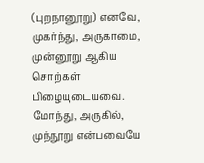(புறநானூறு) எனவே, முகர்ந்து, அருகாமை, முன்னூறு ஆகிய சொற்கள் பிழையுடையவை. மோந்து, அருகில், முந்நூறு என்பவையே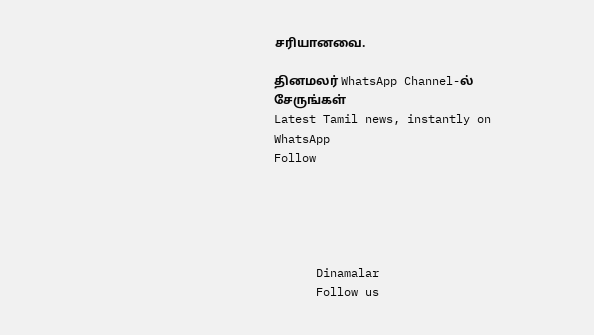சரியானவை.

தினமலர் WhatsApp Channel-ல் சேருங்கள்
Latest Tamil news, instantly on WhatsApp
Follow





      Dinamalar
      Follow us